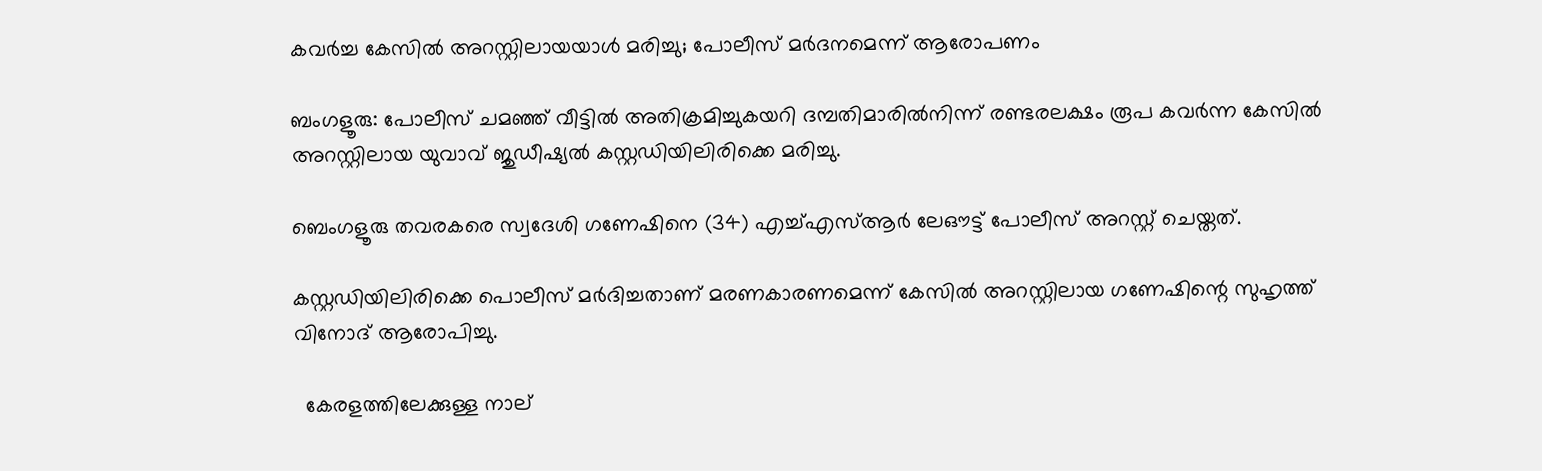കവർച്ച കേസിൽ അറസ്റ്റിലായയാൾ മരിച്ചു; പോലീസ് മർദനമെന്ന് ആരോപണം

ബംഗളൂരു: പോലീസ് ചമഞ്ഞ് വീട്ടിൽ അതിക്രമിച്ചുകയറി ദമ്പതിമാരിൽനിന്ന് രണ്ടരലക്ഷം രൂപ കവർന്ന കേസിൽ അറസ്റ്റിലായ യുവാവ് ജുഡീഷ്യൽ കസ്റ്റഡിയിലിരിക്കെ മരിച്ചു.

ബെംഗളൂരു തവരകരെ സ്വദേശി ഗണേഷിനെ (34) എച്ച്എസ്ആർ ലേഔട്ട് പോലീസ് അറസ്റ്റ് ചെയ്തത്.

കസ്റ്റഡിയിലിരിക്കെ പൊലീസ് മർദിച്ചതാണ് മരണകാരണമെന്ന് കേസിൽ അറസ്റ്റിലായ ഗണേഷിന്റെ സുഹൃത്ത് വിനോദ് ആരോപിച്ചു.

  കേരളത്തിലേക്കുള്ള നാല്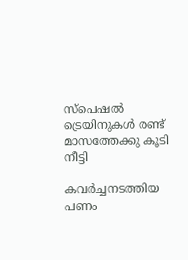സ്പെഷൽ ട്രെയിനുകള്‍ രണ്ട് മാസത്തേക്കു കൂടി നീട്ടി

കവർച്ചനടത്തിയ പണം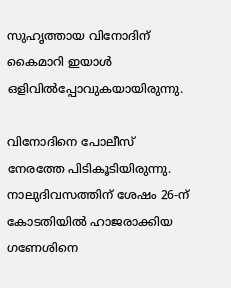സുഹൃത്തായ വിനോദിന് കൈമാറി ഇയാൾ ഒളിവിൽപ്പോവുകയായിരുന്നു.

വിനോദിനെ പോലീസ് നേരത്തേ പിടികൂടിയിരുന്നു. നാലുദിവസത്തിന് ശേഷം 26-ന് കോടതിയിൽ ഹാജരാക്കിയ ഗണേശിനെ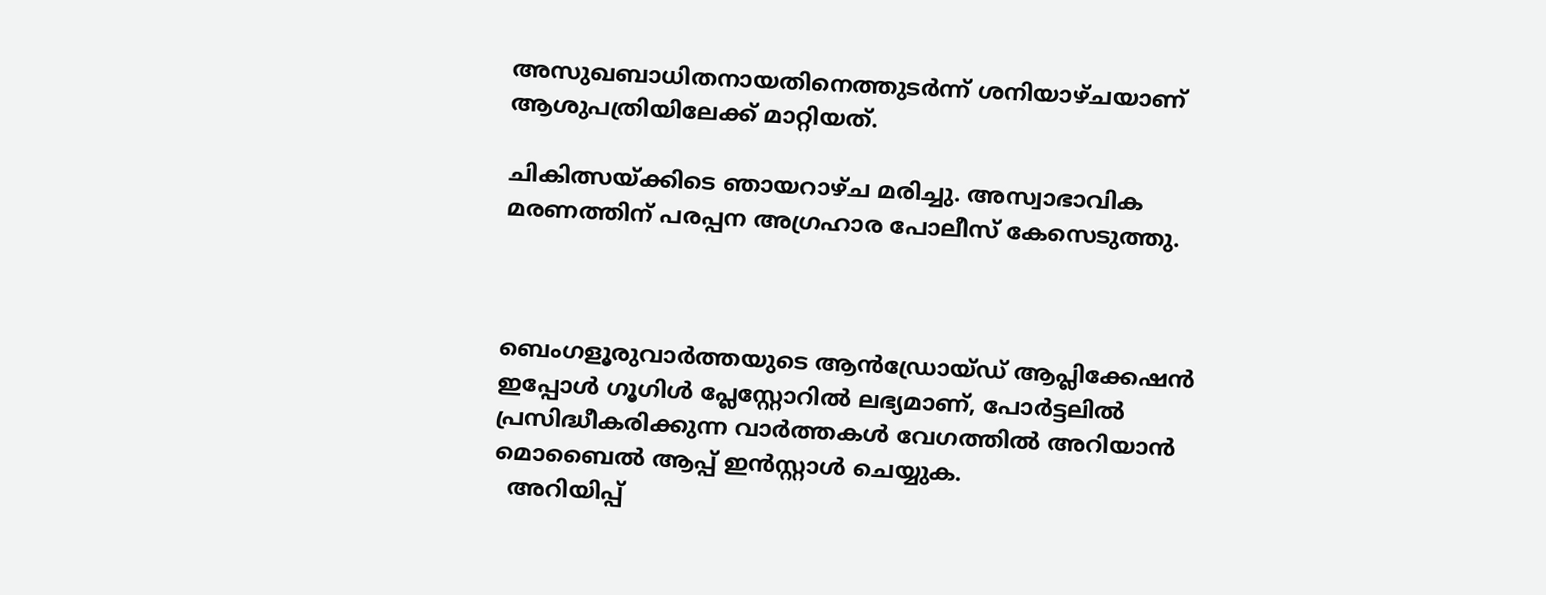അസുഖബാധിതനായതിനെത്തുടർന്ന് ശനിയാഴ്ചയാണ് ആശുപത്രിയിലേക്ക് മാറ്റിയത്.

ചികിത്സയ്ക്കിടെ ഞായറാഴ്ച മരിച്ചു. അസ്വാഭാവിക മരണത്തിന് പരപ്പന അഗ്രഹാര പോലീസ് കേസെടുത്തു.



ബെംഗളൂരുവാർത്തയുടെ ആൻഡ്രോയ്ഡ് ആപ്ലിക്കേഷൻ ഇപ്പോൾ ഗൂഗിൾ പ്ലേസ്റ്റോറിൽ ലഭ്യമാണ്, പോർട്ടലിൽ പ്രസിദ്ധീകരിക്കുന്ന വാർത്തകൾ വേഗത്തിൽ അറിയാൻ മൊബൈൽ ആപ്പ് ഇൻസ്റ്റാൾ ചെയ്യുക.
  അറിയിപ്പ്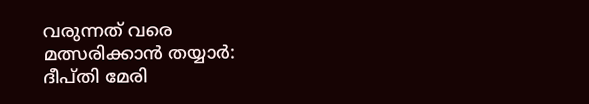വരുന്നത് വരെ മത്സരിക്കാന്‍ തയ്യാർ: ദീപ്തി മേരി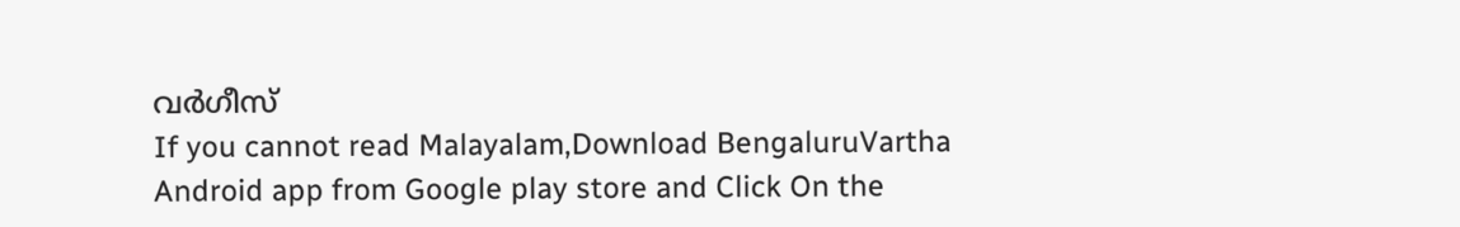വർഗീസ്
If you cannot read Malayalam,Download BengaluruVartha Android app from Google play store and Click On the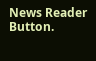News Reader Button.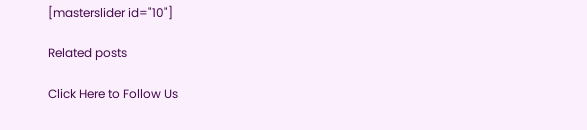[masterslider id="10"]

Related posts

Click Here to Follow Us